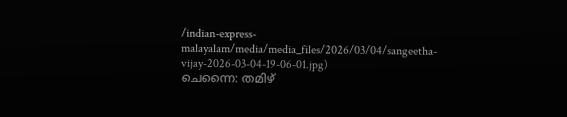/indian-express-malayalam/media/media_files/2026/03/04/sangeetha-vijay-2026-03-04-19-06-01.jpg)
ചെന്നൈ: തമിഴ്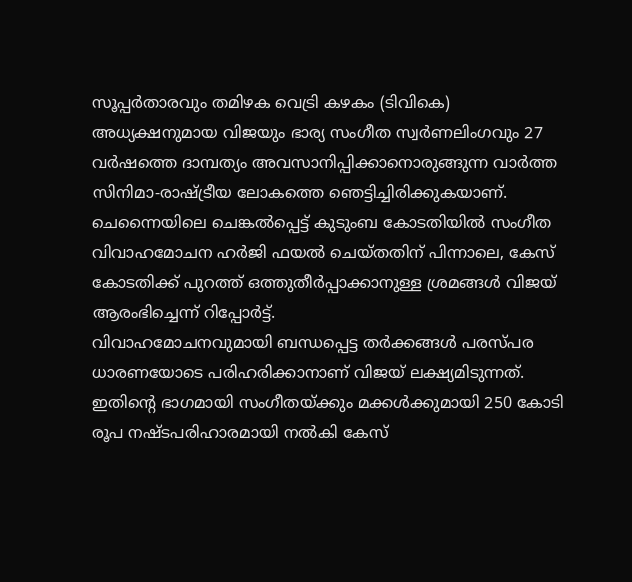സൂപ്പർതാരവും തമിഴക വെട്രി കഴകം (ടിവികെ) അധ്യക്ഷനുമായ വിജയും ഭാര്യ സംഗീത സ്വർണലിംഗവും 27 വർഷത്തെ ദാമ്പത്യം അവസാനിപ്പിക്കാനൊരുങ്ങുന്ന വാർത്ത സിനിമാ-രാഷ്ട്രീയ ലോകത്തെ ഞെട്ടിച്ചിരിക്കുകയാണ്. ചെന്നൈയിലെ ചെങ്കൽപ്പെട്ട് കുടുംബ കോടതിയിൽ സംഗീത വിവാഹമോചന ഹർജി ഫയൽ ചെയ്തതിന് പിന്നാലെ, കേസ് കോടതിക്ക് പുറത്ത് ഒത്തുതീർപ്പാക്കാനുള്ള ശ്രമങ്ങൾ വിജയ് ആരംഭിച്ചെന്ന് റിപ്പോർട്ട്.
വിവാഹമോചനവുമായി ബന്ധപ്പെട്ട തർക്കങ്ങൾ പരസ്പര ധാരണയോടെ പരിഹരിക്കാനാണ് വിജയ് ലക്ഷ്യമിടുന്നത്. ഇതിന്റെ ഭാഗമായി സംഗീതയ്ക്കും മക്കൾക്കുമായി 250 കോടി രൂപ നഷ്ടപരിഹാരമായി നൽകി കേസ്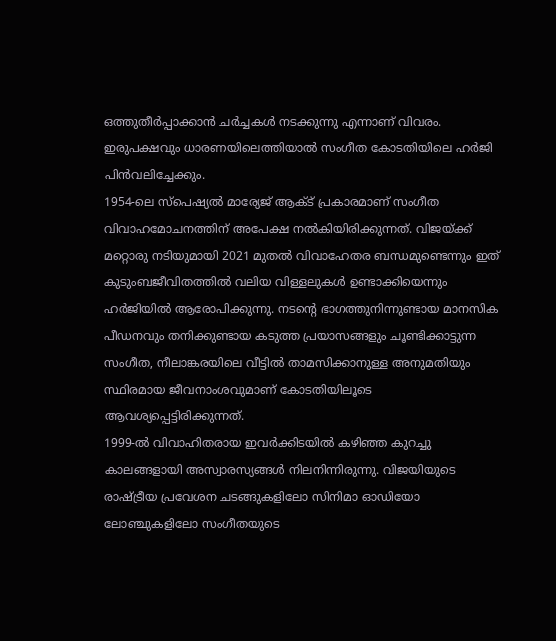ഒത്തുതീർപ്പാക്കാൻ ചർച്ചകൾ നടക്കുന്നു എന്നാണ് വിവരം. ഇരുപക്ഷവും ധാരണയിലെത്തിയാൽ സംഗീത കോടതിയിലെ ഹർജി പിൻവലിച്ചേക്കും.
1954-ലെ സ്പെഷ്യൽ മാര്യേജ് ആക്ട് പ്രകാരമാണ് സംഗീത വിവാഹമോചനത്തിന് അപേക്ഷ നൽകിയിരിക്കുന്നത്. വിജയ്ക്ക് മറ്റൊരു നടിയുമായി 2021 മുതൽ വിവാഹേതര ബന്ധമുണ്ടെന്നും ഇത് കുടുംബജീവിതത്തിൽ വലിയ വിള്ളലുകൾ ഉണ്ടാക്കിയെന്നും ഹർജിയിൽ ആരോപിക്കുന്നു. നടന്റെ ഭാഗത്തുനിന്നുണ്ടായ മാനസിക പീഡനവും തനിക്കുണ്ടായ കടുത്ത പ്രയാസങ്ങളും ചൂണ്ടിക്കാട്ടുന്ന സംഗീത, നീലാങ്കരയിലെ വീട്ടിൽ താമസിക്കാനുള്ള അനുമതിയും സ്ഥിരമായ ജീവനാംശവുമാണ് കോടതിയിലൂടെ ആവശ്യപ്പെട്ടിരിക്കുന്നത്.
1999-ൽ വിവാഹിതരായ ഇവർക്കിടയിൽ കഴിഞ്ഞ കുറച്ചു കാലങ്ങളായി അസ്വാരസ്യങ്ങൾ നിലനിന്നിരുന്നു. വിജയിയുടെ രാഷ്ട്രീയ പ്രവേശന ചടങ്ങുകളിലോ സിനിമാ ഓഡിയോ ലോഞ്ചുകളിലോ സംഗീതയുടെ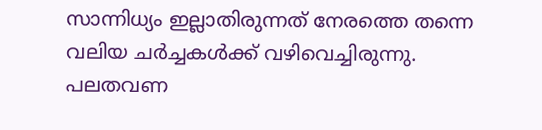സാന്നിധ്യം ഇല്ലാതിരുന്നത് നേരത്തെ തന്നെ വലിയ ചർച്ചകൾക്ക് വഴിവെച്ചിരുന്നു. പലതവണ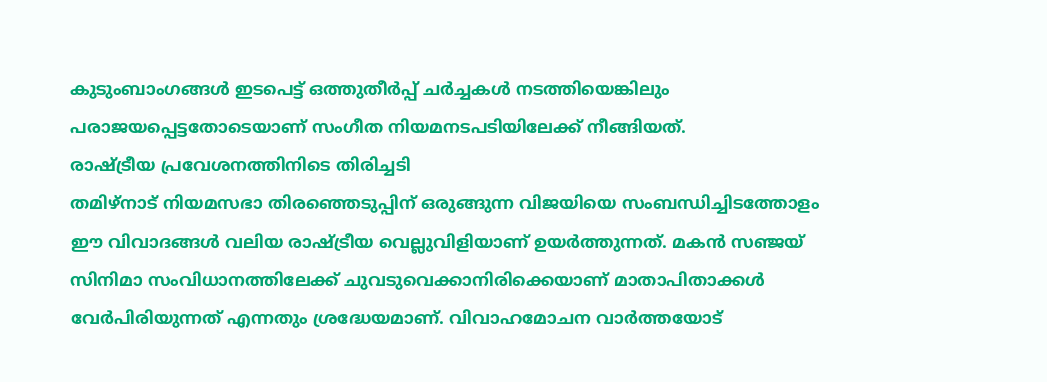കുടുംബാംഗങ്ങൾ ഇടപെട്ട് ഒത്തുതീർപ്പ് ചർച്ചകൾ നടത്തിയെങ്കിലും പരാജയപ്പെട്ടതോടെയാണ് സംഗീത നിയമനടപടിയിലേക്ക് നീങ്ങിയത്.
രാഷ്ട്രീയ പ്രവേശനത്തിനിടെ തിരിച്ചടി
തമിഴ്നാട് നിയമസഭാ തിരഞ്ഞെടുപ്പിന് ഒരുങ്ങുന്ന വിജയിയെ സംബന്ധിച്ചിടത്തോളം ഈ വിവാദങ്ങൾ വലിയ രാഷ്ട്രീയ വെല്ലുവിളിയാണ് ഉയർത്തുന്നത്. മകൻ സഞ്ജയ് സിനിമാ സംവിധാനത്തിലേക്ക് ചുവടുവെക്കാനിരിക്കെയാണ് മാതാപിതാക്കൾ വേർപിരിയുന്നത് എന്നതും ശ്രദ്ധേയമാണ്. വിവാഹമോചന വാർത്തയോട്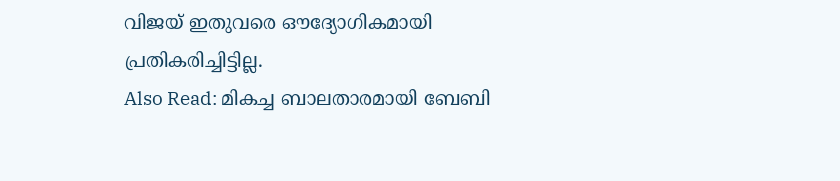വിജയ് ഇതുവരെ ഔദ്യോഗികമായി പ്രതികരിച്ചിട്ടില്ല.
Also Read: മികച്ച ബാലതാരമായി ബേബി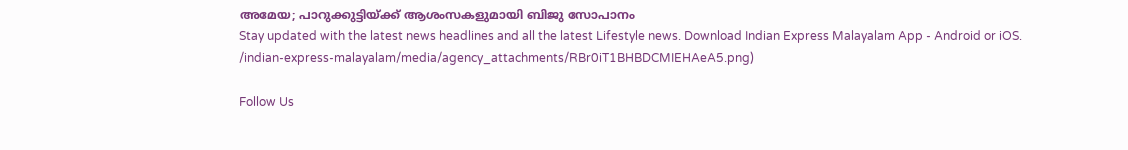അമേയ; പാറുക്കുട്ടിയ്ക്ക് ആശംസകളുമായി ബിജു സോപാനം
Stay updated with the latest news headlines and all the latest Lifestyle news. Download Indian Express Malayalam App - Android or iOS.
/indian-express-malayalam/media/agency_attachments/RBr0iT1BHBDCMIEHAeA5.png)

Follow Us